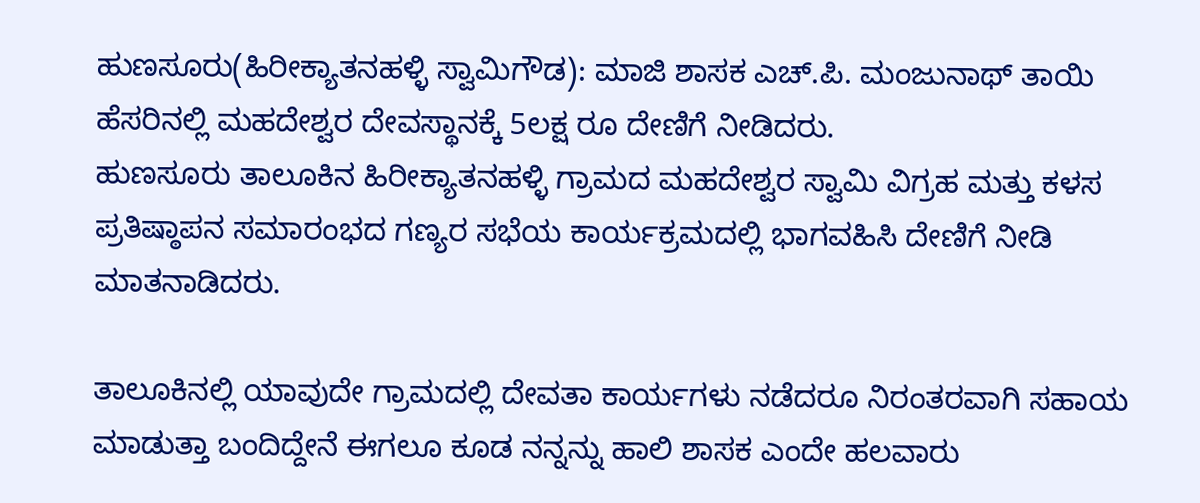ಹುಣಸೂರು(ಹಿರೀಕ್ಯಾತನಹಳ್ಳಿ ಸ್ವಾಮಿಗೌಡ): ಮಾಜಿ ಶಾಸಕ ಎಚ್.ಪಿ. ಮಂಜುನಾಥ್ ತಾಯಿ ಹೆಸರಿನಲ್ಲಿ ಮಹದೇಶ್ವರ ದೇವಸ್ಥಾನಕ್ಕೆ 5ಲಕ್ಷ ರೂ ದೇಣಿಗೆ ನೀಡಿದರು.
ಹುಣಸೂರು ತಾಲೂಕಿನ ಹಿರೀಕ್ಯಾತನಹಳ್ಳಿ ಗ್ರಾಮದ ಮಹದೇಶ್ವರ ಸ್ವಾಮಿ ವಿಗ್ರಹ ಮತ್ತು ಕಳಸ ಪ್ರತಿಷ್ಠಾಪನ ಸಮಾರಂಭದ ಗಣ್ಯರ ಸಭೆಯ ಕಾರ್ಯಕ್ರಮದಲ್ಲಿ ಭಾಗವಹಿಸಿ ದೇಣಿಗೆ ನೀಡಿ ಮಾತನಾಡಿದರು.

ತಾಲೂಕಿನಲ್ಲಿ ಯಾವುದೇ ಗ್ರಾಮದಲ್ಲಿ ದೇವತಾ ಕಾರ್ಯಗಳು ನಡೆದರೂ ನಿರಂತರವಾಗಿ ಸಹಾಯ ಮಾಡುತ್ತಾ ಬಂದಿದ್ದೇನೆ ಈಗಲೂ ಕೂಡ ನನ್ನನ್ನು ಹಾಲಿ ಶಾಸಕ ಎಂದೇ ಹಲವಾರು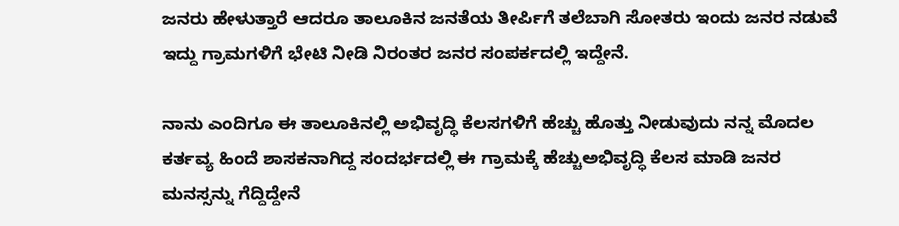ಜನರು ಹೇಳುತ್ತಾರೆ ಆದರೂ ತಾಲೂಕಿನ ಜನತೆಯ ತೀರ್ಪಿಗೆ ತಲೆಬಾಗಿ ಸೋತರು ಇಂದು ಜನರ ನಡುವೆ ಇದ್ದು ಗ್ರಾಮಗಳಿಗೆ ಭೇಟಿ ನೀಡಿ ನಿರಂತರ ಜನರ ಸಂಪರ್ಕದಲ್ಲಿ ಇದ್ದೇನೆ.

ನಾನು ಎಂದಿಗೂ ಈ ತಾಲೂಕಿನಲ್ಲಿ ಅಭಿವೃದ್ಧಿ ಕೆಲಸಗಳಿಗೆ ಹೆಚ್ಚು ಹೊತ್ತು ನೀಡುವುದು ನನ್ನ ಮೊದಲ ಕರ್ತವ್ಯ ಹಿಂದೆ ಶಾಸಕನಾಗಿದ್ದ ಸಂದರ್ಭದಲ್ಲಿ ಈ ಗ್ರಾಮಕ್ಕೆ ಹೆಚ್ಚುಅಭಿವೃದ್ಧಿ ಕೆಲಸ ಮಾಡಿ ಜನರ ಮನಸ್ಸನ್ನು ಗೆದ್ದಿದ್ದೇನೆ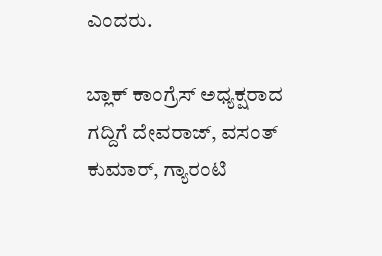ಎಂದರು.

ಬ್ಲಾಕ್ ಕಾಂಗ್ರೆಸ್ ಅಧ್ಯಕ್ಷರಾದ ಗದ್ದಿಗೆ ದೇವರಾಜ್, ವಸಂತ್ ಕುಮಾರ್, ಗ್ಯಾರಂಟಿ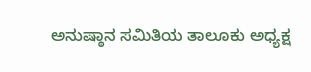ಅನುಷ್ಠಾನ ಸಮಿತಿಯ ತಾಲೂಕು ಅಧ್ಯಕ್ಷ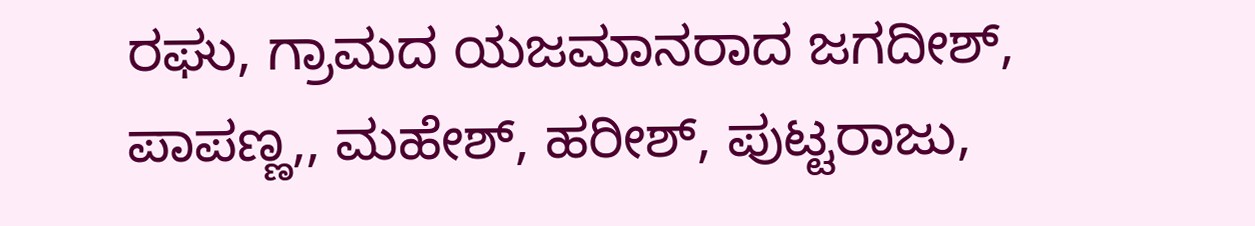ರಘು, ಗ್ರಾಮದ ಯಜಮಾನರಾದ ಜಗದೀಶ್, ಪಾಪಣ್ಣ,, ಮಹೇಶ್, ಹರೀಶ್, ಪುಟ್ಟರಾಜು,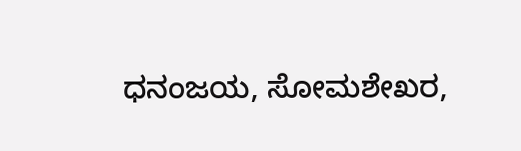ಧನಂಜಯ, ಸೋಮಶೇಖರ,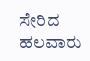ಸೇರಿದ ಹಲವಾರು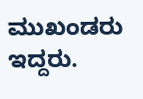ಮುಖಂಡರು ಇದ್ದರು.